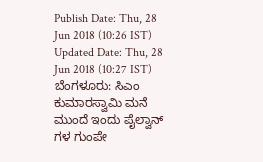Publish Date: Thu, 28 Jun 2018 (10:26 IST)
Updated Date: Thu, 28 Jun 2018 (10:27 IST)
ಬೆಂಗಳೂರು: ಸಿಎಂ ಕುಮಾರಸ್ವಾಮಿ ಮನೆ ಮುಂದೆ ಇಂದು ಪೈಲ್ವಾನ್ ಗಳ ಗುಂಪೇ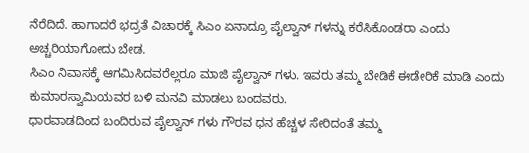ನೆರೆದಿದೆ. ಹಾಗಾದರೆ ಭದ್ರತೆ ವಿಚಾರಕ್ಕೆ ಸಿಎಂ ಏನಾದ್ರೂ ಪೈಲ್ವಾನ್ ಗಳನ್ನು ಕರೆಸಿಕೊಂಡರಾ ಎಂದು ಅಚ್ಚರಿಯಾಗೋದು ಬೇಡ.
ಸಿಎಂ ನಿವಾಸಕ್ಕೆ ಆಗಮಿಸಿದವರೆಲ್ಲರೂ ಮಾಜಿ ಪೈಲ್ವಾನ್ ಗಳು. ಇವರು ತಮ್ಮ ಬೇಡಿಕೆ ಈಡೇರಿಕೆ ಮಾಡಿ ಎಂದು ಕುಮಾರಸ್ವಾಮಿಯವರ ಬಳಿ ಮನವಿ ಮಾಡಲು ಬಂದವರು.
ಧಾರವಾಡದಿಂದ ಬಂದಿರುವ ಪೈಲ್ವಾನ್ ಗಳು ಗೌರವ ಧನ ಹೆಚ್ಚಳ ಸೇರಿದಂತೆ ತಮ್ಮ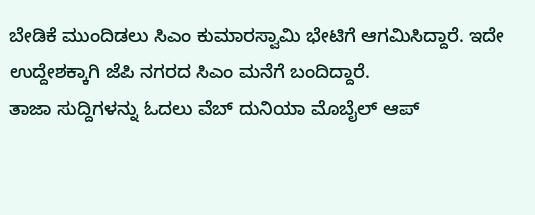ಬೇಡಿಕೆ ಮುಂದಿಡಲು ಸಿಎಂ ಕುಮಾರಸ್ವಾಮಿ ಭೇಟಿಗೆ ಆಗಮಿಸಿದ್ದಾರೆ. ಇದೇ ಉದ್ದೇಶಕ್ಕಾಗಿ ಜೆಪಿ ನಗರದ ಸಿಎಂ ಮನೆಗೆ ಬಂದಿದ್ದಾರೆ.
ತಾಜಾ ಸುದ್ದಿಗಳನ್ನು ಓದಲು ವೆಬ್ ದುನಿಯಾ ಮೊಬೈಲ್ ಆಪ್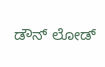ಡೌನ್ ಲೋಡ್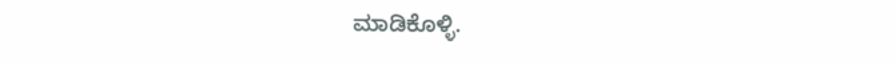ಮಾಡಿಕೊಳ್ಳಿ.